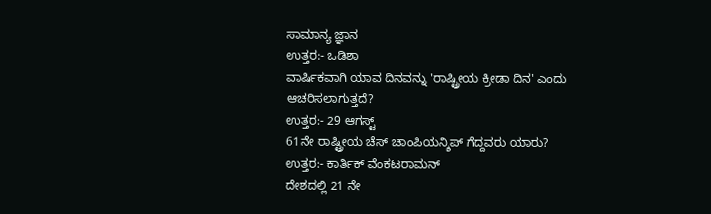ಸಾಮಾನ್ಯ ಜ್ಞಾನ
ಉತ್ತರ:- ಒಡಿಶಾ
ವಾರ್ಷಿಕವಾಗಿ ಯಾವ ದಿನವನ್ನು 'ರಾಷ್ಟ್ರೀಯ ಕ್ರೀಡಾ ದಿನ' ಎಂದು ಆಚರಿಸಲಾಗುತ್ತದೆ?
ಉತ್ತರ:- 29 ಆಗಸ್ಟ್
61ನೇ ರಾಷ್ಟ್ರೀಯ ಚೆಸ್ ಚಾಂಪಿಯನ್ಶಿಪ್ ಗೆದ್ದವರು ಯಾರು?
ಉತ್ತರ:- ಕಾರ್ತಿಕ್ ವೆಂಕಟರಾಮನ್
ದೇಶದಲ್ಲಿ 21 ನೇ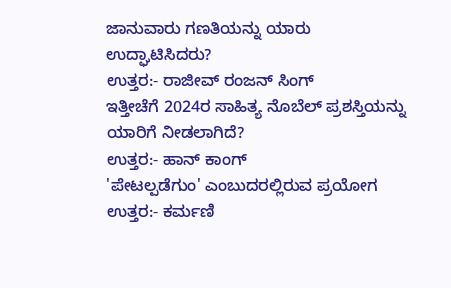ಜಾನುವಾರು ಗಣತಿಯನ್ನು ಯಾರು ಉದ್ಘಾಟಿಸಿದರು?
ಉತ್ತರ:- ರಾಜೀವ್ ರಂಜನ್ ಸಿಂಗ್
ಇತ್ತೀಚೆಗೆ 2024ರ ಸಾಹಿತ್ಯ ನೊಬೆಲ್ ಪ್ರಶಸ್ತಿಯನ್ನು ಯಾರಿಗೆ ನೀಡಲಾಗಿದೆ?
ಉತ್ತರ:- ಹಾನ್ ಕಾಂಗ್
'ಪೇಟಲ್ಪಡೆಗುಂ' ಎಂಬುದರಲ್ಲಿರುವ ಪ್ರಯೋಗ
ಉತ್ತರ:- ಕರ್ಮಣಿ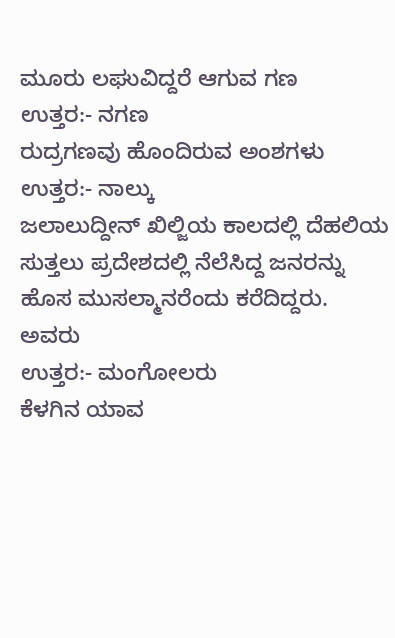ಮೂರು ಲಘುವಿದ್ದರೆ ಆಗುವ ಗಣ
ಉತ್ತರ:- ನಗಣ
ರುದ್ರಗಣವು ಹೊಂದಿರುವ ಅಂಶಗಳು
ಉತ್ತರ:- ನಾಲ್ಕು
ಜಲಾಲುದ್ದೀನ್ ಖಿಲ್ಜಿಯ ಕಾಲದಲ್ಲಿ ದೆಹಲಿಯ ಸುತ್ತಲು ಪ್ರದೇಶದಲ್ಲಿ ನೆಲೆಸಿದ್ದ ಜನರನ್ನು ಹೊಸ ಮುಸಲ್ಮಾನರೆಂದು ಕರೆದಿದ್ದರು. ಅವರು
ಉತ್ತರ:- ಮಂಗೋಲರು
ಕೆಳಗಿನ ಯಾವ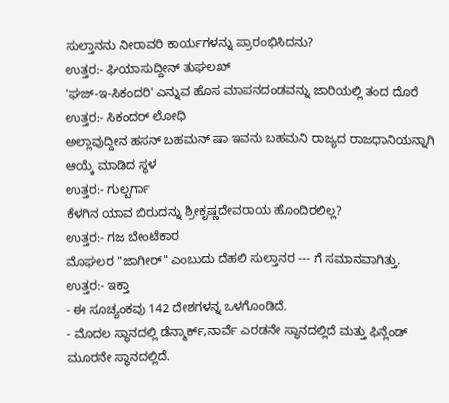ಸುಲ್ತಾನನು ನೀರಾವರಿ ಕಾರ್ಯಗಳನ್ನು ಪ್ರಾರಂಭಿಸಿದನು?
ಉತ್ತರ:- ಘಿಯಾಸುದ್ದೀನ್ ತುಘಲಖ್
'ಘಜ್-ಇ-ಸಿಕಂದರಿ' ಎನ್ನುವ ಹೊಸ ಮಾಪನದಂಡವನ್ನು ಜಾರಿಯಲ್ಲಿ ತಂದ ದೊರೆ
ಉತ್ತರ:- ಸಿಕಂದರ್ ಲೋಧಿ
ಅಲ್ಲಾವುದ್ದೀನ ಹಸನ್ ಬಹಮನ್ ಷಾ ಇವನು ಬಹಮನಿ ರಾಜ್ಯದ ರಾಜಧಾನಿಯನ್ನಾಗಿ ಆಯ್ಕೆ ಮಾಡಿದ ಸ್ಥಳ
ಉತ್ತರ:- ಗುಲ್ಬರ್ಗಾ
ಕೆಳಗಿನ ಯಾವ ಬಿರುದನ್ನು ಶ್ರೀಕೃಷ್ಣದೇವರಾಯ ಹೊಂದಿರಲಿಲ್ಲ?
ಉತ್ತರ:- ಗಜ ಬೇಂಟೆಕಾರ
ಮೊಘಲರ "ಜಾಗೀರ್" ಎಂಬುದು ದೆಹಲಿ ಸುಲ್ತಾನರ --- ಗೆ ಸಮಾನವಾಗಿತ್ತು.
ಉತ್ತರ:- ಇಕ್ತಾ
- ಈ ಸೂಚ್ಯಂಕವು 142 ದೇಶಗಳನ್ನ ಒಳಗೊಂಡಿದೆ.
- ಮೊದಲ ಸ್ಥಾನದಲ್ಲಿ ಡೆನ್ಮಾರ್ಕ್,ನಾರ್ವೆ ಎರಡನೇ ಸ್ಥಾನದಲ್ಲಿದೆ ಮತ್ತು ಫಿನ್ಲೆಂಡ್ ಮೂರನೇ ಸ್ಥಾನದಲ್ಲಿದೆ.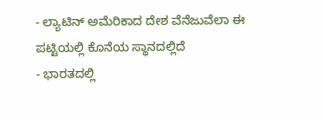- ಲ್ಯಾಟಿನ್ ಅಮೆರಿಕಾದ ದೇಶ ವೆನೆಜುವೆಲಾ ಈ ಪಟ್ಟಿಯಲ್ಲಿ ಕೊನೆಯ ಸ್ಥಾನದಲ್ಲಿದೆ
- ಭಾರತದಲ್ಲಿ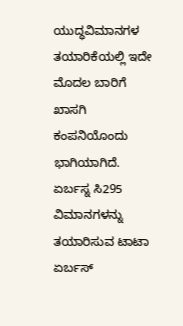ಯುದ್ಧವಿಮಾನಗಳ ತಯಾರಿಕೆಯಲ್ಲಿ ಇದೇ ಮೊದಲ ಬಾರಿಗೆ ಖಾಸಗಿ ಕಂಪನಿಯೊಂದು ಭಾಗಿಯಾಗಿದೆ. ಏರ್ಬಸ್ನ ಸಿ295 ವಿಮಾನಗಳನ್ನು ತಯಾರಿಸುವ ಟಾಟಾ ಏರ್ಬಸ್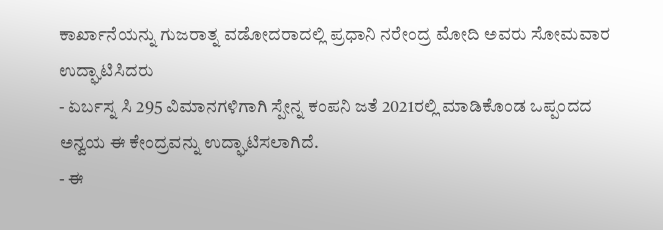ಕಾರ್ಖಾನೆಯನ್ನು ಗುಜರಾತ್ನ ವಡೋದರಾದಲ್ಲಿ ಪ್ರಧಾನಿ ನರೇಂದ್ರ ಮೋದಿ ಅವರು ಸೋಮವಾರ ಉದ್ಘಾಟಿಸಿದರು
- ಏರ್ಬಸ್ನ ಸಿ 295 ವಿಮಾನಗಳಿಗಾಗಿ ಸ್ಪೇನ್ನ ಕಂಪನಿ ಜತೆ 2021ರಲ್ಲಿ ಮಾಡಿಕೊಂಡ ಒಪ್ಪಂದದ ಅನ್ವಯ ಈ ಕೇಂದ್ರವನ್ನು ಉದ್ಘಾಟಿಸಲಾಗಿದೆ.
- ಈ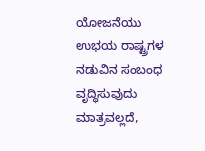ಯೋಜನೆಯು ಉಭಯ ರಾಷ್ಟ್ರಗಳ ನಡುವಿನ ಸಂಬಂಧ ವೃದ್ಧಿಸುವುದು ಮಾತ್ರವಲ್ಲದೆ,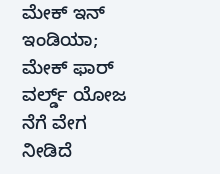ಮೇಕ್ ಇನ್ ಇಂಡಿಯಾ; ಮೇಕ್ ಫಾರ್ ವರ್ಲ್ಡ್ ಯೋಜ ನೆಗೆ ವೇಗ ನೀಡಿದೆ